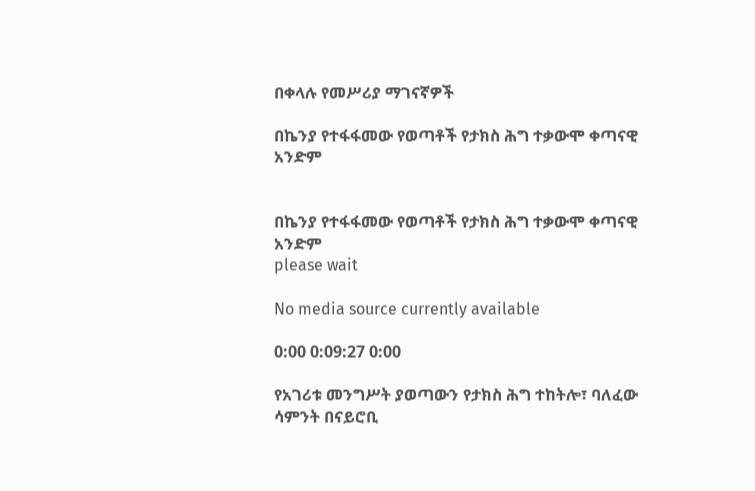በቀላሉ የመሥሪያ ማገናኛዎች

በኬንያ የተፋፋመው የወጣቶች የታክስ ሕግ ተቃውሞ ቀጣናዊ አንድም


በኬንያ የተፋፋመው የወጣቶች የታክስ ሕግ ተቃውሞ ቀጣናዊ አንድም
please wait

No media source currently available

0:00 0:09:27 0:00

የአገሪቱ መንግሥት ያወጣውን የታክስ ሕግ ተከትሎ፣ ባለፈው ሳምንት በናይሮቢ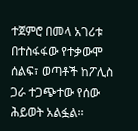ተጀምሮ በመላ አገሪቱ በተስፋፋው የተቃውሞ ሰልፍ፣ ወጣቶች ከፖሊስ ጋራ ተጋጭተው የሰው ሕይወት አልፏል፡፡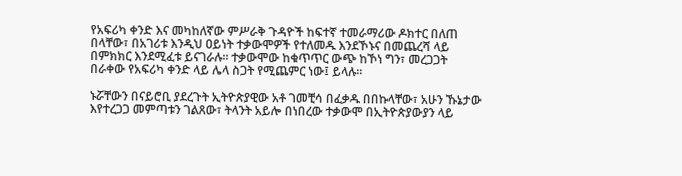የአፍሪካ ቀንድ እና መካከለኛው ምሥራቅ ጉዳዮች ከፍተኛ ተመራማሪው ዶክተር በለጠ በላቸው፣ በአገሪቱ እንዲህ ዐይነት ተቃውሞዎች የተለመዱ እንደኾኑና በመጨረሻ ላይ በምክክር እንደሚፈቱ ይናገራሉ፡፡ ተቃውሞው ከቁጥጥር ውጭ ከኾነ ግን፣ መረጋጋት በራቀው የአፍሪካ ቀንድ ላይ ሌላ ስጋት የሚጨምር ነው፤ ይላሉ፡፡

ኑሯቸውን በናይሮቢ ያደረጉት ኢትዮጵያዊው አቶ ገመቺሳ በፈቃዱ በበኩላቸው፣ አሁን ኹኔታው እየተረጋጋ መምጣቱን ገልጸው፣ ትላንት አይሎ በነበረው ተቃውሞ በኢትዮጵያውያን ላይ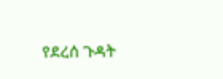የደረሰ ጉዳት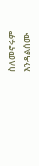ስለመኖሩም እንዳልሰሙ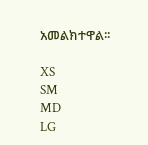አመልክተዋል፡፡

XS
SM
MD
LG